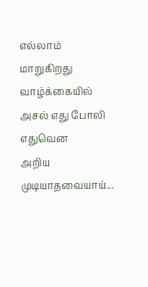எல்லாம் மாறுகிறது வாழ்க்கையில்
அசல் எது போலி எதுவென
அறிய முடியாதவையாய்...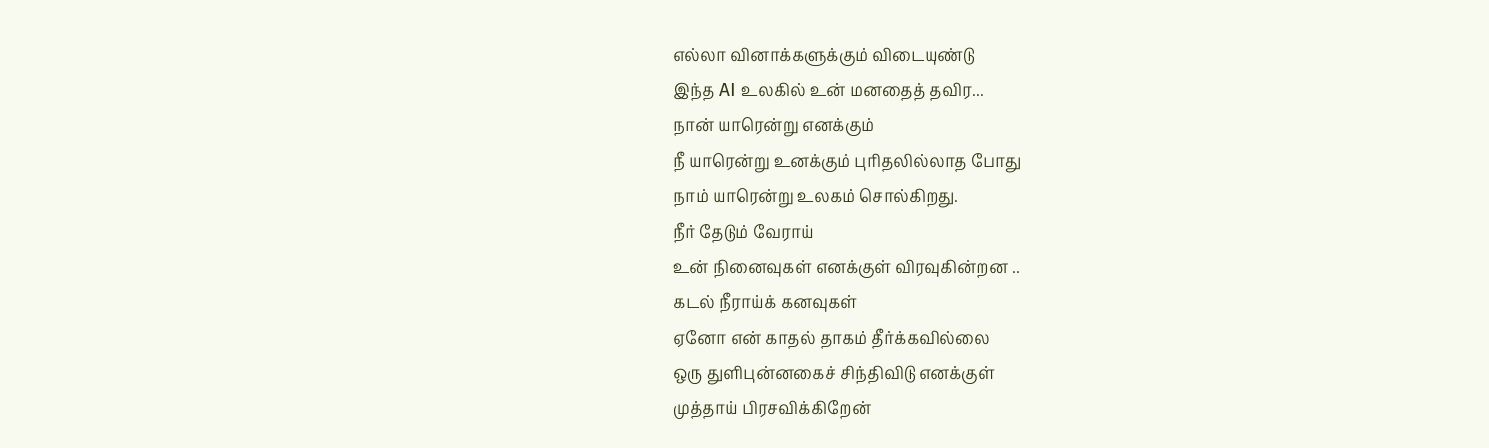எல்லா வினாக்களுக்கும் விடையுண்டு
இந்த AI உலகில் உன் மனதைத் தவிர...
நான் யாரென்று எனக்கும்
நீ யாரென்று உனக்கும் புரிதலில்லாத போது
நாம் யாரென்று உலகம் சொல்கிறது.
நீர் தேடும் வேராய்
உன் நினைவுகள் எனக்குள் விரவுகின்றன ..
கடல் நீராய்க் கனவுகள்
ஏனோ என் காதல் தாகம் தீர்க்கவில்லை
ஒரு துளிபுன்னகைச் சிந்திவிடு எனக்குள்
முத்தாய் பிரசவிக்கிறேன்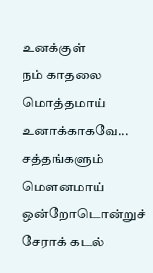உனக்குள்
நம் காதலை
மொத்தமாய் உனாக்காகவே...
சத்தங்களும் மௌனமாய்
ஒன்றோடொன்றுச் சேராக் கடல்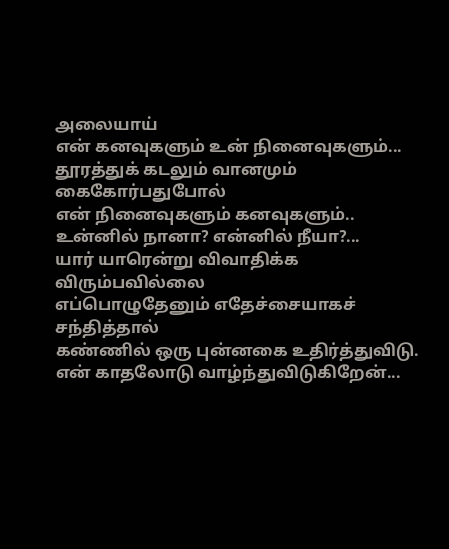அலையாய்
என் கனவுகளும் உன் நினைவுகளும்...
தூரத்துக் கடலும் வானமும் கைகோர்பதுபோல்
என் நினைவுகளும் கனவுகளும்..
உன்னில் நானா? என்னில் நீயா?...
யார் யாரென்று விவாதிக்க விரும்பவில்லை
எப்பொழுதேனும் எதேச்சையாகச் சந்தித்தால்
கண்ணில் ஒரு புன்னகை உதிர்த்துவிடு.
என் காதலோடு வாழ்ந்துவிடுகிறேன்...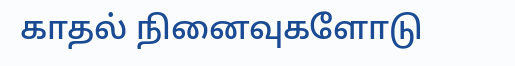காதல் நினைவுகளோடு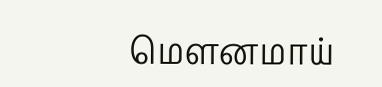மௌனமாய்